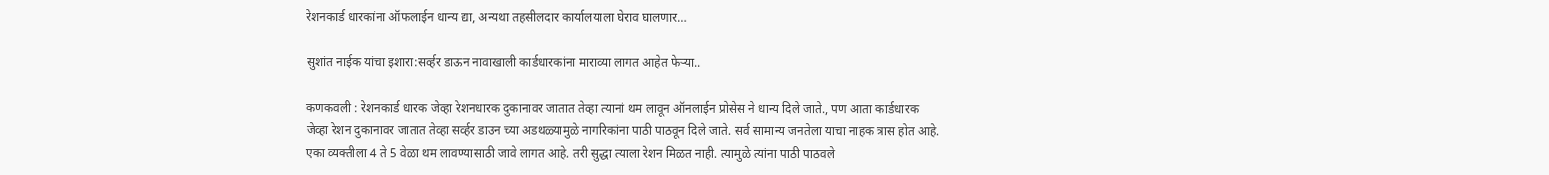रेशनकार्ड धारकांना ऑफलाईन धान्य द्या, अन्यथा तहसीलदार कार्यालयाला घेराव घालणार…

सुशांत नाईक यांचा इशारा:सर्व्हर डाऊन नावाखाली कार्डधारकांना माराव्या लागत आहेत फेऱ्या..

कणकवली : रेशनकार्ड धारक जेव्हा रेशनधारक दुकानावर जातात तेव्हा त्यानां थम लावून ऑनलाईन प्रोसेस ने धान्य दिले जाते., पण आता कार्डधारक जेव्हा रेशन दुकानावर जातात तेव्हा सर्व्हर डाउन च्या अडथळ्यामुळे नागरिकांना पाठी पाठवून दिले जाते. सर्व सामान्य जनतेला याचा नाहक त्रास होत आहे. एका व्यक्तीला 4 ते 5 वेळा थम लावण्यासाठी जावे लागत आहे. तरी सुद्धा त्याला रेशन मिळत नाही. त्यामुळे त्यांना पाठी पाठवले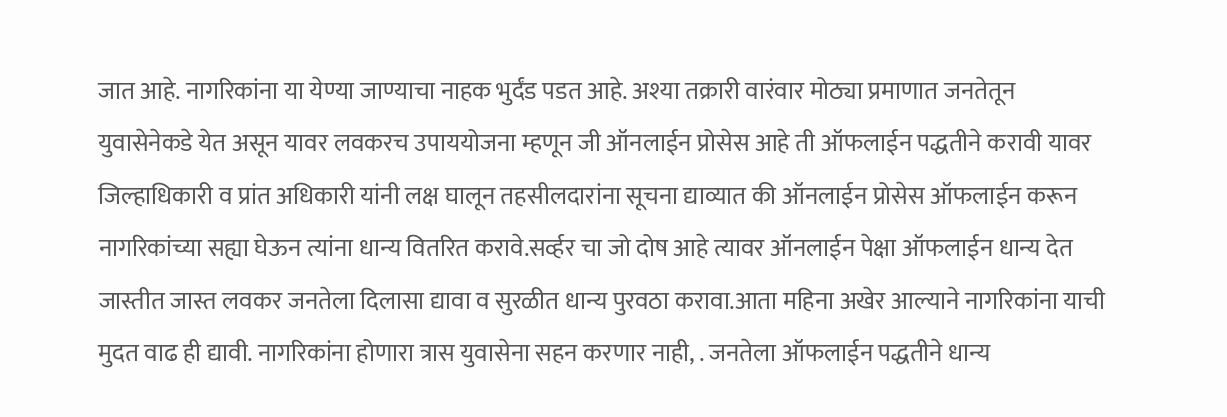जात आहे. नागरिकांना या येण्या जाण्याचा नाहक भुर्दंड पडत आहे. अश्या तक्रारी वारंवार मोठ्या प्रमाणात जनतेतून युवासेनेकडे येत असून यावर लवकरच उपाययोजना म्हणून जी ऑनलाईन प्रोसेस आहे ती ऑफलाईन पद्धतीने करावी यावर जिल्हाधिकारी व प्रांत अधिकारी यांनी लक्ष घालून तहसीलदारांना सूचना द्याव्यात की ऑनलाईन प्रोसेस ऑफलाईन करून नागरिकांच्या सह्या घेऊन त्यांना धान्य वितरित करावे.सर्व्हर चा जो दोष आहे त्यावर ऑनलाईन पेक्षा ऑफलाईन धान्य देत जास्तीत जास्त लवकर जनतेला दिलासा द्यावा व सुरळीत धान्य पुरवठा करावा.आता महिना अखेर आल्याने नागरिकांना याची मुदत वाढ ही द्यावी. नागरिकांना होणारा त्रास युवासेना सहन करणार नाही, . जनतेला ऑफलाईन पद्धतीने धान्य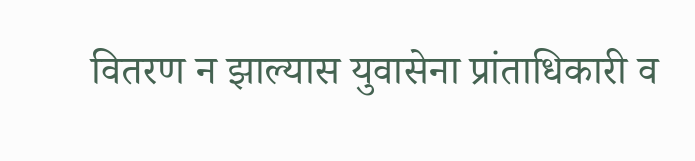वितरण न झाल्यास युवासेना प्रांताधिकारी व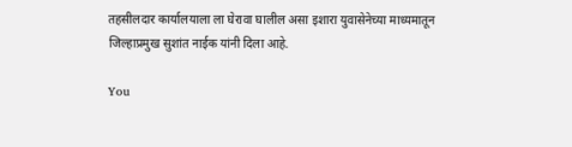तहसीलदार कार्यालयाला ला घेरावा घालील असा इशारा युवासेनेच्या माध्यमातून जिल्हाप्रमुख सुशांत नाईक यांनी दिला आहे.

You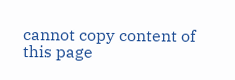cannot copy content of this page